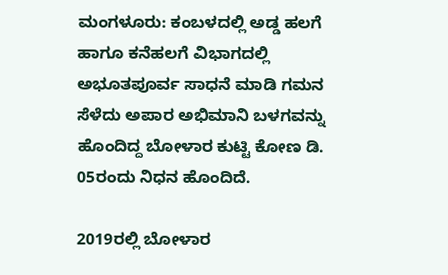ಮಂಗಳೂರು: ಕಂಬಳದಲ್ಲಿ ಅಡ್ಡ ಹಲಗೆ ಹಾಗೂ ಕನೆಹಲಗೆ ವಿಭಾಗದಲ್ಲಿ ಅಭೂತಪೂರ್ವ ಸಾಧನೆ ಮಾಡಿ ಗಮನ ಸೆಳೆದು ಅಪಾರ ಅಭಿಮಾನಿ ಬಳಗವನ್ನು ಹೊಂದಿದ್ದ ಬೋಳಾರ ಕುಟ್ಟಿ ಕೋಣ ಡಿ. 05ರಂದು ನಿಧನ ಹೊಂದಿದೆ.

2019ರಲ್ಲಿ ಬೋಳಾರ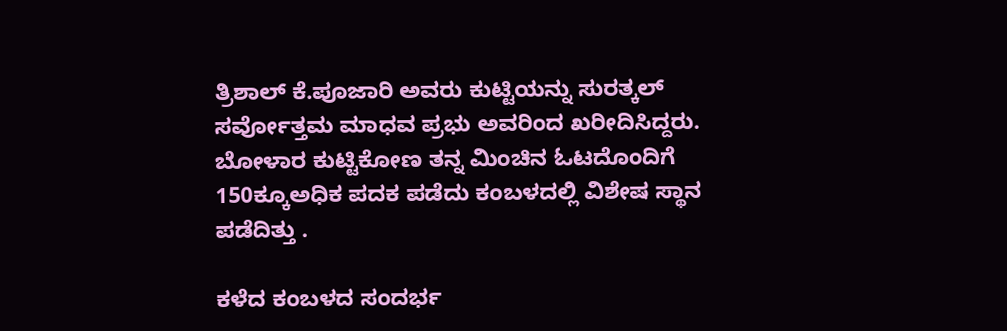ತ್ರಿಶಾಲ್ ಕೆ.ಪೂಜಾರಿ ಅವರು ಕುಟ್ಟಿಯನ್ನು ಸುರತ್ಕಲ್ ಸರ್ವೋತ್ತಮ ಮಾಧವ ಪ್ರಭು ಅವರಿಂದ ಖರೀದಿಸಿದ್ದರು. ಬೋಳಾರ ಕುಟ್ಟಿಕೋಣ ತನ್ನ ಮಿಂಚಿನ ಓಟದೊಂದಿಗೆ 150ಕ್ಕೂಅಧಿಕ ಪದಕ ಪಡೆದು ಕಂಬಳದಲ್ಲಿ ವಿಶೇಷ ಸ್ಥಾನ ಪಡೆದಿತ್ತು .

ಕಳೆದ ಕಂಬಳದ ಸಂದರ್ಭ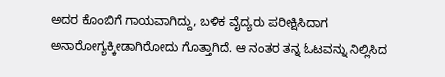ಅದರ ಕೊಂಬಿಗೆ ಗಾಯವಾಗಿದ್ದು, ಬಳಿಕ ವೈದ್ಯರು ಪರೀಕ್ಷಿಸಿದಾಗ ಅನಾರೋಗ್ಯಕ್ಕೀಡಾಗಿರೋದು ಗೊತ್ತಾಗಿದೆ. ಆ ನಂತರ ತನ್ನ ಓಟವನ್ನು ನಿಲ್ಲಿಸಿದ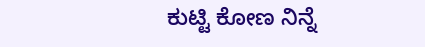ಕುಟ್ಟಿ ಕೋಣ ನಿನ್ನೆ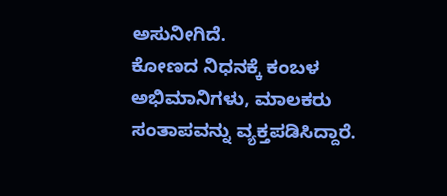ಅಸುನೀಗಿದೆ.
ಕೋಣದ ನಿಧನಕ್ಕೆ ಕಂಬಳ ಅಭಿಮಾನಿಗಳು, ಮಾಲಕರು ಸಂತಾಪವನ್ನು ವ್ಯಕ್ತಪಡಿಸಿದ್ದಾರೆ.